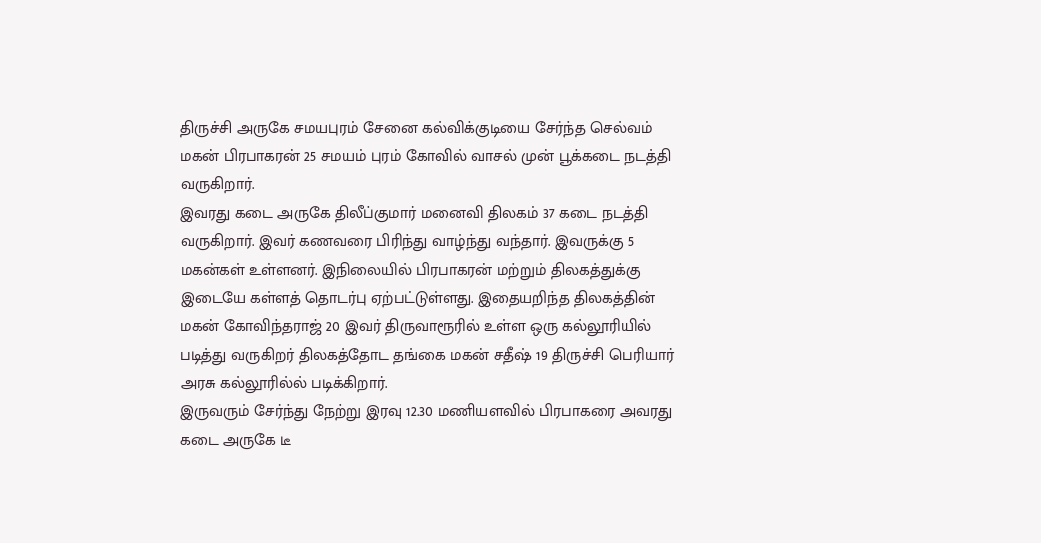திருச்சி அருகே சமயபுரம் சேனை கல்விக்குடியை சேர்ந்த செல்வம் மகன் பிரபாகரன் 25 சமயம் புரம் கோவில் வாசல் முன் பூக்கடை நடத்தி வருகிறார்.
இவரது கடை அருகே திலீப்குமார் மனைவி திலகம் 37 கடை நடத்தி வருகிறார். இவர் கணவரை பிரிந்து வாழ்ந்து வந்தார். இவருக்கு 5 மகன்கள் உள்ளனர். இநிலையில் பிரபாகரன் மற்றும் திலகத்துக்கு இடையே கள்ளத் தொடர்பு ஏற்பட்டுள்ளது. இதையறிந்த திலகத்தின் மகன் கோவிந்தராஜ் 20 இவர் திருவாரூரில் உள்ள ஒரு கல்லூரியில் படித்து வருகிறர் திலகத்தோட தங்கை மகன் சதீஷ் 19 திருச்சி பெரியார் அரசு கல்லூரில்ல் படிக்கிறார்.
இருவரும் சேர்ந்து நேற்று இரவு 12.30 மணியளவில் பிரபாகரை அவரது கடை அருகே டீ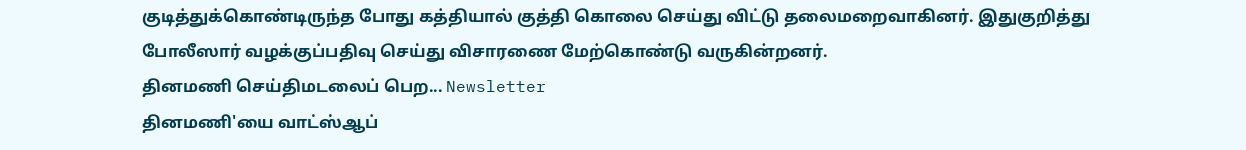குடித்துக்கொண்டிருந்த போது கத்தியால் குத்தி கொலை செய்து விட்டு தலைமறைவாகினர். இதுகுறித்து போலீஸார் வழக்குப்பதிவு செய்து விசாரணை மேற்கொண்டு வருகின்றனர்.
தினமணி செய்திமடலைப் பெற... Newsletter
தினமணி'யை வாட்ஸ்ஆப்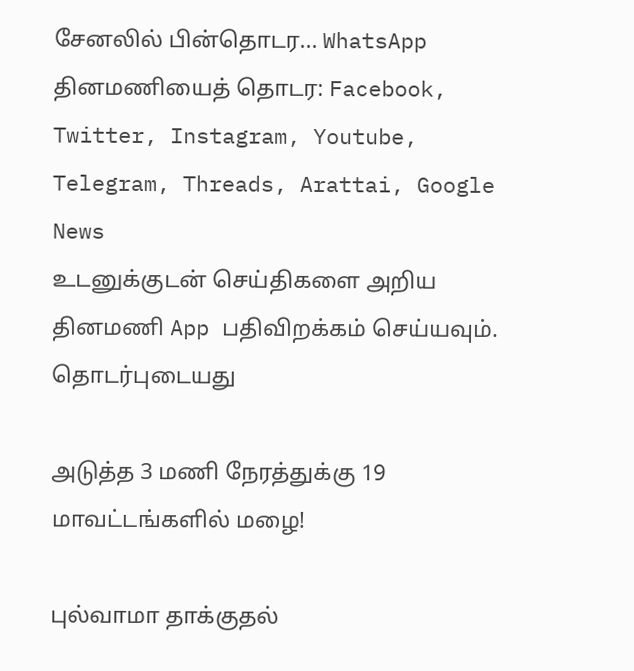சேனலில் பின்தொடர... WhatsApp
தினமணியைத் தொடர: Facebook, Twitter, Instagram, Youtube, Telegram, Threads, Arattai, Google News
உடனுக்குடன் செய்திகளை அறிய தினமணி App பதிவிறக்கம் செய்யவும்.
தொடர்புடையது

அடுத்த 3 மணி நேரத்துக்கு 19 மாவட்டங்களில் மழை!

புல்வாமா தாக்குதல்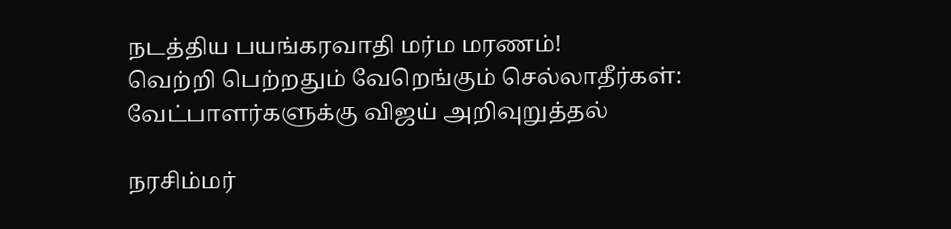நடத்திய பயங்கரவாதி மர்ம மரணம்!
வெற்றி பெற்றதும் வேறெங்கும் செல்லாதீர்கள்: வேட்பாளர்களுக்கு விஜய் அறிவுறுத்தல்

நரசிம்மர்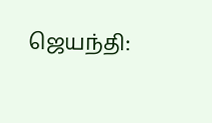ஜெயந்தி: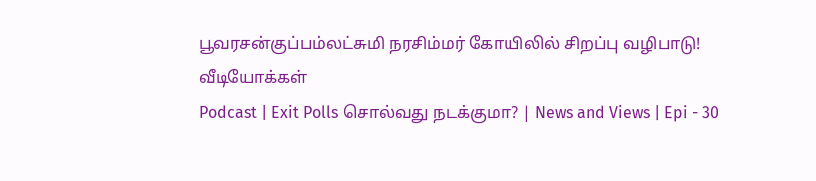பூவரசன்குப்பம்லட்சுமி நரசிம்மர் கோயிலில் சிறப்பு வழிபாடு!
வீடியோக்கள்
Podcast | Exit Polls சொல்வது நடக்குமா? | News and Views | Epi - 30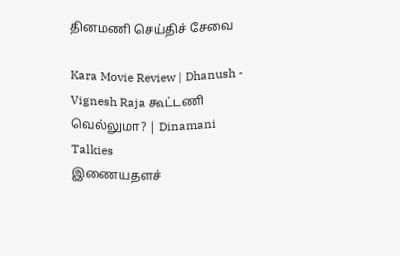தினமணி செய்திச் சேவை

Kara Movie Review | Dhanush - Vignesh Raja கூட்டணி வெல்லுமா? | Dinamani Talkies
இணையதளச்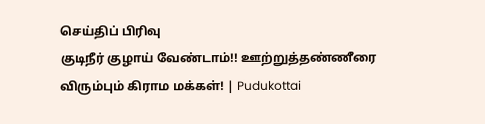செய்திப் பிரிவு
குடிநீர் குழாய் வேண்டாம்!! ஊற்றுத்தண்ணீரை விரும்பும் கிராம மக்கள்! | Pudukottai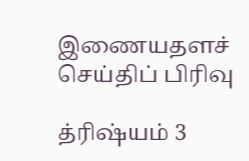இணையதளச் செய்திப் பிரிவு

த்ரிஷ்யம் 3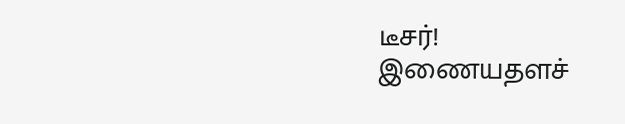டீசர்!
இணையதளச்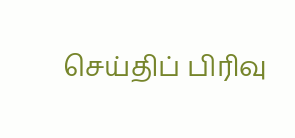செய்திப் பிரிவு